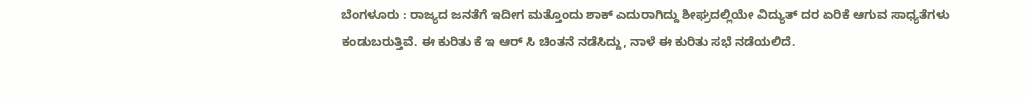ಬೆಂಗಳೂರು : ರಾಜ್ಯದ ಜನತೆಗೆ ಇದೀಗ ಮತ್ತೊಂದು ಶಾಕ್ ಎದುರಾಗಿದ್ದು ಶೀಘ್ರದಲ್ಲಿಯೇ ವಿದ್ಯುತ್ ದರ ಏರಿಕೆ ಆಗುವ ಸಾಧ್ಯತೆಗಳು ಕಂಡುಬರುತ್ತಿವೆ. ಈ ಕುರಿತು ಕೆ ಇ ಆರ್ ಸಿ ಚಿಂತನೆ ನಡೆಸಿದ್ದು, ನಾಳೆ ಈ ಕುರಿತು ಸಭೆ ನಡೆಯಲಿದೆ.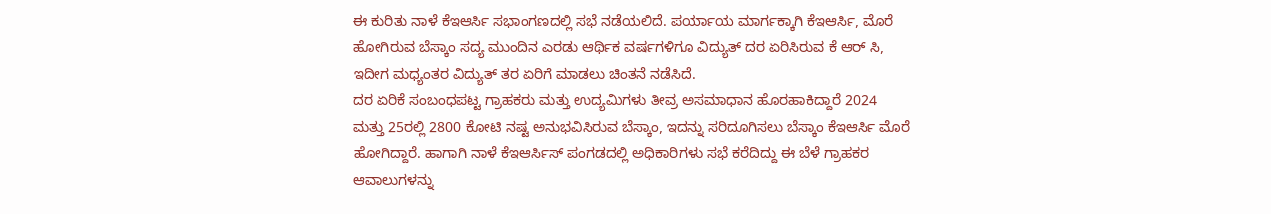ಈ ಕುರಿತು ನಾಳೆ ಕೆಇಆರ್ಸಿ ಸಭಾಂಗಣದಲ್ಲಿ ಸಭೆ ನಡೆಯಲಿದೆ. ಪರ್ಯಾಯ ಮಾರ್ಗಕ್ಕಾಗಿ ಕೆಇಆರ್ಸಿ, ಮೊರೆ ಹೋಗಿರುವ ಬೆಸ್ಕಾಂ ಸದ್ಯ ಮುಂದಿನ ಎರಡು ಆರ್ಥಿಕ ವರ್ಷಗಳಿಗೂ ವಿದ್ಯುತ್ ದರ ಏರಿಸಿರುವ ಕೆ ಆರ್ ಸಿ, ಇದೀಗ ಮಧ್ಯಂತರ ವಿದ್ಯುತ್ ತರ ಏರಿಗೆ ಮಾಡಲು ಚಿಂತನೆ ನಡೆಸಿದೆ.
ದರ ಏರಿಕೆ ಸಂಬಂಧಪಟ್ಟ ಗ್ರಾಹಕರು ಮತ್ತು ಉದ್ಯಮಿಗಳು ತೀವ್ರ ಅಸಮಾಧಾನ ಹೊರಹಾಕಿದ್ದಾರೆ 2024 ಮತ್ತು 25ರಲ್ಲಿ 2800 ಕೋಟಿ ನಷ್ಟ ಅನುಭವಿಸಿರುವ ಬೆಸ್ಕಾಂ, ಇದನ್ನು ಸರಿದೂಗಿಸಲು ಬೆಸ್ಕಾಂ ಕೆಇಆರ್ಸಿ ಮೊರೆ ಹೋಗಿದ್ದಾರೆ. ಹಾಗಾಗಿ ನಾಳೆ ಕೆಇಆರ್ಸಿಸ್ ಪಂಗಡದಲ್ಲಿ ಅಧಿಕಾರಿಗಳು ಸಭೆ ಕರೆದಿದ್ದು ಈ ಬೆಳೆ ಗ್ರಾಹಕರ ಆವಾಲುಗಳನ್ನು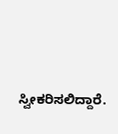ಸ್ವೀಕರಿಸಲಿದ್ದಾರೆ.